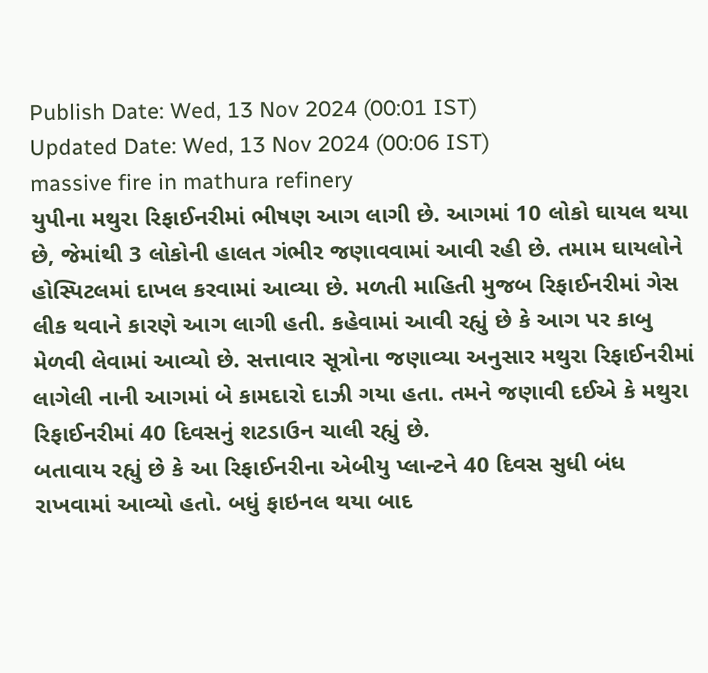Publish Date: Wed, 13 Nov 2024 (00:01 IST)
Updated Date: Wed, 13 Nov 2024 (00:06 IST)
massive fire in mathura refinery
યુપીના મથુરા રિફાઈનરીમાં ભીષણ આગ લાગી છે. આગમાં 10 લોકો ઘાયલ થયા છે, જેમાંથી 3 લોકોની હાલત ગંભીર જણાવવામાં આવી રહી છે. તમામ ઘાયલોને હોસ્પિટલમાં દાખલ કરવામાં આવ્યા છે. મળતી માહિતી મુજબ રિફાઈનરીમાં ગેસ લીક થવાને કારણે આગ લાગી હતી. કહેવામાં આવી રહ્યું છે કે આગ પર કાબુ મેળવી લેવામાં આવ્યો છે. સત્તાવાર સૂત્રોના જણાવ્યા અનુસાર મથુરા રિફાઈનરીમાં લાગેલી નાની આગમાં બે કામદારો દાઝી ગયા હતા. તમને જણાવી દઈએ કે મથુરા રિફાઈનરીમાં 40 દિવસનું શટડાઉન ચાલી રહ્યું છે.
બતાવાય રહ્યું છે કે આ રિફાઈનરીના એબીયુ પ્લાન્ટને 40 દિવસ સુધી બંધ રાખવામાં આવ્યો હતો. બધું ફાઇનલ થયા બાદ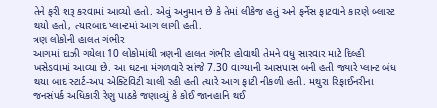તેને ફરી શરૂ કરવામાં આવ્યો હતો. એવું અનુમાન છે કે તેમાં લીકેજ હતું અને ફર્નેસ ફાટવાને કારણે બ્લાસ્ટ થયો હતો, ત્યારબાદ પ્લાન્ટમાં આગ લાગી હતી.
ત્રણ લોકોની હાલત ગંભીર
આગમાં દાઝી ગયેલા 10 લોકોમાંથી ત્રણની હાલત ગંભીર હોવાથી તેમને વધુ સારવાર માટે દિલ્હી ખસેડવામાં આવ્યા છે. આ ઘટના મંગળવારે સાંજે 7.30 વાગ્યાની આસપાસ બની હતી જ્યારે પ્લાન્ટ બંધ થયા બાદ સ્ટાર્ટ-અપ એક્ટિવિટી ચાલી રહી હતી ત્યારે આગ ફાટી નીકળી હતી. મથુરા રિફાઈનરીના જનસંપર્ક અધિકારી રેણુ પાઠકે જણાવ્યું કે કોઈ જાનહાનિ થઈ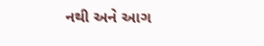નથી અને આગ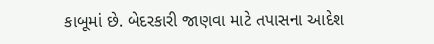કાબૂમાં છે. બેદરકારી જાણવા માટે તપાસના આદેશ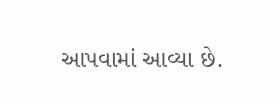આપવામાં આવ્યા છે.